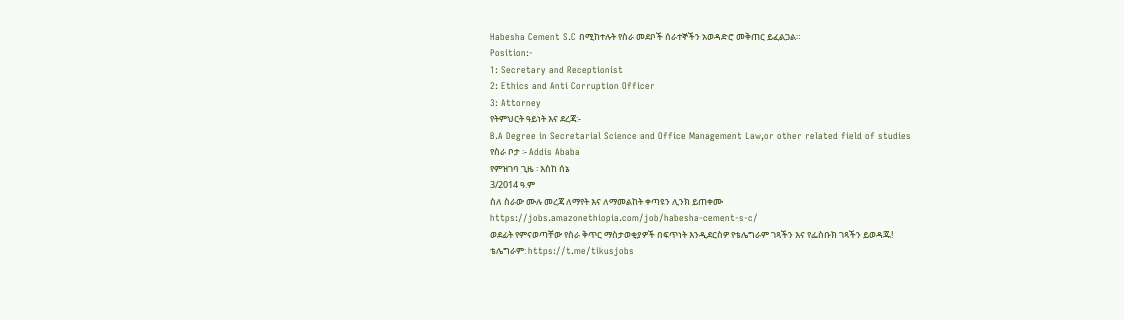Habesha Cement S.C በሚከተሉት የስራ መደቦች ሰራተኞችን አወዳድሮ መቅጠር ይፈልጋል።
Position:-
1: Secretary and Receptionist
2: Ethics and Anti Corruption Officer
3: Attorney
የትምህርት ዓይነት እና ደረጃ:-
B.A Degree in Secretarial Science and Office Management Law,or other related field of studies
የስራ ቦታ ፡- Addis Ababa
የምዝገባ ጊዜ ፡ እስከ ሰኔ
3/2014 ዓ.ም
ስለ ስራው ሙሉ መረጃ ለማየት እና ለማመልከት ቀጣዩን ሊንክ ይጠቀሙ
https://jobs.amazonethiopia.com/job/habesha-cement-s-c/
ወደፊት የምናወጣቸው የስራ ቅጥር ማስታወቂያዎች በፍጥነት እንዲደርስዎ የቴሌግራም ገጻችን እና የፌስቡክ ገጻችን ይወዳጁ!
ቴሌግራም: https://t.me/tikusjobs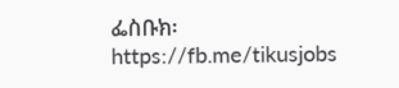ፌስቡክ፡ https://fb.me/tikusjobs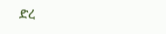ድረ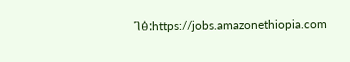ገፅ:https://jobs.amazonethiopia.com